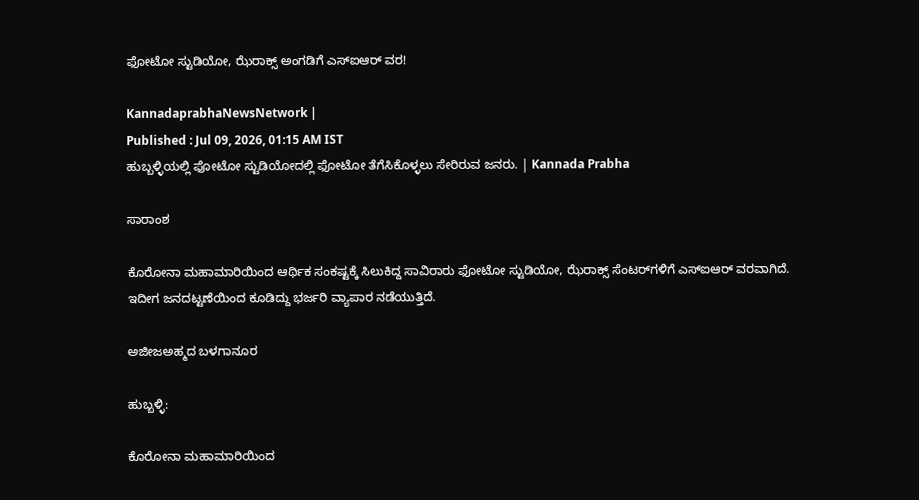ಫೋಟೋ ಸ್ಟುಡಿಯೋ, ಝೆರಾಕ್ಸ್ ಅಂಗಡಿಗೆ ಎಸ್‌ಐಆರ್‌ ವರ!

KannadaprabhaNewsNetwork |
Published : Jul 09, 2026, 01:15 AM IST
ಹುಬ್ಬಳ್ಳಿಯಲ್ಲಿ ಫೋಟೋ ಸ್ಟುಡಿಯೋದಲ್ಲಿ ಫೋಟೋ ತೆಗೆಸಿಕೊಳ್ಳಲು ಸೇರಿರುವ ಜನರು. | Kannada Prabha

ಸಾರಾಂಶ

ಕೊರೋನಾ ಮಹಾಮಾರಿಯಿಂದ ಆರ್ಥಿಕ ಸಂಕಷ್ಟಕ್ಕೆ ಸಿಲುಕಿದ್ದ ಸಾವಿರಾರು ಫೋಟೋ ಸ್ಟುಡಿಯೋ, ಝೆರಾಕ್ಸ್‌ ಸೆಂಟರ್‌ಗಳಿಗೆ ಎಸ್‌ಐಆರ್‌ ವರವಾಗಿದೆ. ಇದೀಗ ಜನದಟ್ಟಣೆಯಿಂದ ಕೂಡಿದ್ದು ಭರ್ಜರಿ ವ್ಯಾಪಾರ ನಡೆಯುತ್ತಿದೆ.

ಅಜೀಜಅಹ್ಮದ ಬಳಗಾನೂರ

ಹುಬ್ಬಳ್ಳಿ:

ಕೊರೋನಾ ಮಹಾಮಾರಿಯಿಂದ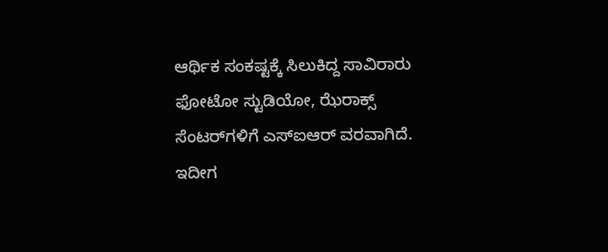ಆರ್ಥಿಕ ಸಂಕಷ್ಟಕ್ಕೆ ಸಿಲುಕಿದ್ದ ಸಾವಿರಾರು ಫೋಟೋ ಸ್ಟುಡಿಯೋ, ಝೆರಾಕ್ಸ್‌ ಸೆಂಟರ್‌ಗಳಿಗೆ ಎಸ್‌ಐಆರ್‌ ವರವಾಗಿದೆ. ಇದೀಗ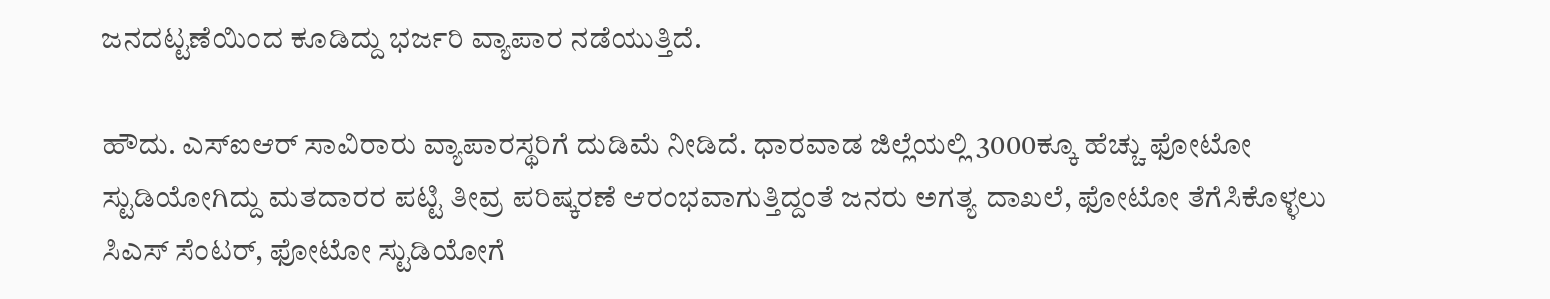ಜನದಟ್ಟಣೆಯಿಂದ ಕೂಡಿದ್ದು ಭರ್ಜರಿ ವ್ಯಾಪಾರ ನಡೆಯುತ್ತಿದೆ.

ಹೌದು. ಎಸ್‌ಐಆರ್‌ ಸಾವಿರಾರು ವ್ಯಾಪಾರಸ್ಥರಿಗೆ ದುಡಿಮೆ ನೀಡಿದೆ. ಧಾರವಾಡ ಜಿಲ್ಲೆಯಲ್ಲಿ 3000ಕ್ಕೂ ಹೆಚ್ಚು ಫೋಟೋ ಸ್ಟುಡಿಯೋಗಿದ್ದು ಮತದಾರರ ಪಟ್ಟಿ ತೀವ್ರ ಪರಿಷ್ಕರಣೆ ಆರಂಭವಾಗುತ್ತಿದ್ದಂತೆ ಜನರು ಅಗತ್ಯ ದಾಖಲೆ, ಫೋಟೋ ತೆಗೆಸಿಕೊಳ್ಳಲು ಸಿಎಸ್‌ ಸೆಂಟರ್‌, ಫೋಟೋ ಸ್ಟುಡಿಯೋಗೆ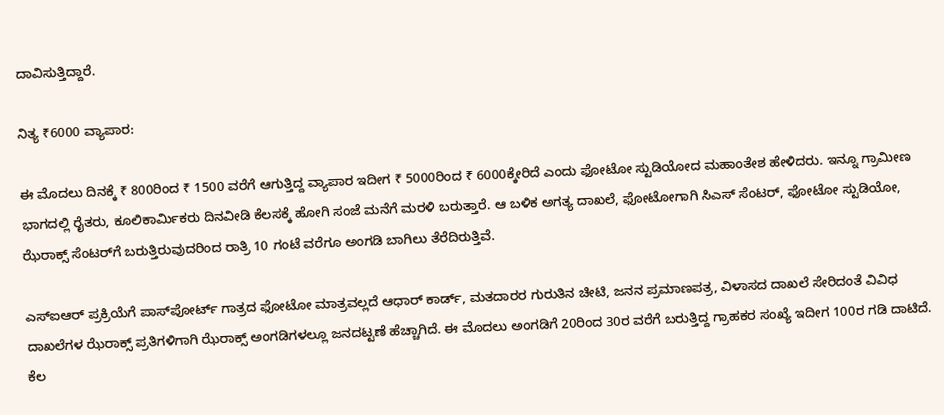ದಾವಿಸುತ್ತಿದ್ದಾರೆ.

ನಿತ್ಯ ₹6000 ವ್ಯಾಪಾರ:

ಈ ಮೊದಲು ದಿನಕ್ಕೆ ₹ 800ರಿಂದ ₹ 1500 ವರೆಗೆ ಆಗುತ್ತಿದ್ದ ವ್ಯಾಪಾರ ಇದೀಗ ₹ 5000ರಿಂದ ₹ 6000ಕ್ಕೇರಿದೆ ಎಂದು ಫೋಟೋ ಸ್ಟುಡಿಯೋದ ಮಹಾಂತೇಶ ಹೇಳಿದರು. ಇನ್ನೂ ಗ್ರಾಮೀಣ ಭಾಗದಲ್ಲಿ ರೈತರು, ಕೂಲಿಕಾರ್ಮಿಕರು ದಿನವೀಡಿ ಕೆಲಸಕ್ಕೆ ಹೋಗಿ ಸಂಜೆ ಮನೆಗೆ ಮರಳಿ ಬರುತ್ತಾರೆ. ಆ ಬಳಿಕ ಅಗತ್ಯ ದಾಖಲೆ, ಫೋಟೋಗಾಗಿ ಸಿಎಸ್‌ ಸೆಂಟರ್‌, ಫೋಟೋ ಸ್ಟುಡಿಯೋ, ಝೆರಾಕ್ಸ್‌ ಸೆಂಟರ್‌ಗೆ ಬರುತ್ತಿರುವುದರಿಂದ ರಾತ್ರಿ 10 ಗಂಟೆ ವರೆಗೂ ಅಂಗಡಿ ಬಾಗಿಲು ತೆರೆದಿರುತ್ತಿವೆ.

ಎಸ್‌ಐಆರ್ ಪ್ರಕ್ರಿಯೆಗೆ ಪಾಸ್‌ಪೋರ್ಟ್ ಗಾತ್ರದ ಫೋಟೋ ಮಾತ್ರವಲ್ಲದೆ ಆಧಾರ್ ಕಾರ್ಡ್, ಮತದಾರರ ಗುರುತಿನ ಚೀಟಿ, ಜನನ ಪ್ರಮಾಣಪತ್ರ, ವಿಳಾಸದ ದಾಖಲೆ ಸೇರಿದಂತೆ ವಿವಿಧ ದಾಖಲೆಗಳ ಝೆರಾಕ್ಸ್ ಪ್ರತಿಗಳಿಗಾಗಿ ಝೆರಾಕ್ಸ್ ಅಂಗಡಿಗಳಲ್ಲೂ ಜನದಟ್ಟಣೆ ಹೆಚ್ಚಾಗಿದೆ. ಈ ಮೊದಲು ಅಂಗಡಿಗೆ 20ರಿಂದ 30ರ ವರೆಗೆ ಬರುತ್ತಿದ್ದ ಗ್ರಾಹಕರ ಸಂಖ್ಯೆ ಇದೀಗ 100ರ ಗಡಿ ದಾಟಿದೆ. ಕೆಲ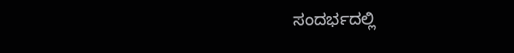ಸಂದರ್ಭದಲ್ಲಿ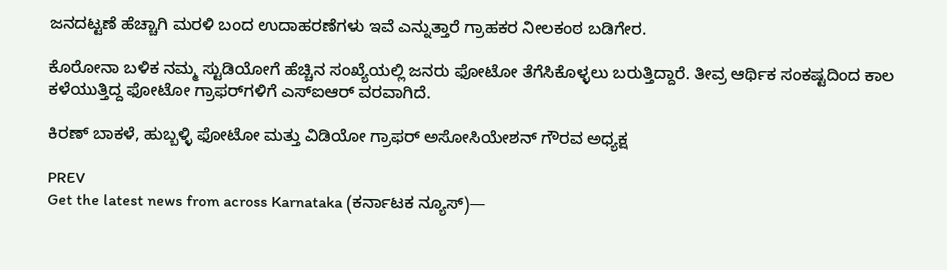ಜನದಟ್ಟಣೆ ಹೆಚ್ಚಾಗಿ ಮರಳಿ ಬಂದ ಉದಾಹರಣೆಗಳು ಇವೆ ಎನ್ನುತ್ತಾರೆ ಗ್ರಾಹಕರ ನೀಲಕಂಠ ಬಡಿಗೇರ.

ಕೊರೋನಾ ಬಳಿಕ ನಮ್ಮ ಸ್ಟುಡಿಯೋಗೆ ಹೆಚ್ಚಿನ ಸಂಖ್ಯೆಯಲ್ಲಿ ಜನರು ಫೋಟೋ ತೆಗೆಸಿಕೊಳ್ಳಲು ಬರುತ್ತಿದ್ದಾರೆ. ತೀವ್ರ ಆರ್ಥಿಕ ಸಂಕಷ್ಟದಿಂದ ಕಾಲ ಕಳೆಯುತ್ತಿದ್ದ ಫೋಟೋ ಗ್ರಾಫರ್‌ಗಳಿಗೆ ಎಸ್‌ಐಆರ್‌ ವರವಾಗಿದೆ.

ಕಿರಣ್ ಬಾಕಳೆ, ಹುಬ್ಬಳ್ಳಿ ಫೋಟೋ ಮತ್ತು ವಿಡಿಯೋ ಗ್ರಾಫರ್‌ ಅಸೋಸಿಯೇಶನ್‌ ಗೌರವ ಅಧ್ಯಕ್ಷ

PREV
Get the latest news from across Karnataka (ಕರ್ನಾಟಕ ನ್ಯೂಸ್)—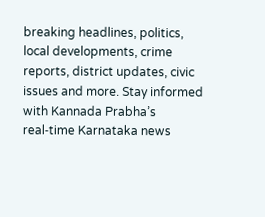breaking headlines, politics, local developments, crime reports, district updates, civic issues and more. Stay informed with Kannada Prabha’s real‑time Karnataka news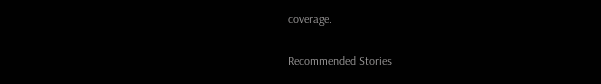coverage.

Recommended Stories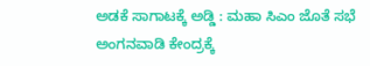ಅಡಕೆ ಸಾಗಾಟಕ್ಕೆ ಅಡ್ಡಿ : ಮಹಾ ಸಿಎಂ ಜೊತೆ ಸಭೆ
ಅಂಗನವಾಡಿ ಕೇಂದ್ರಕ್ಕೆ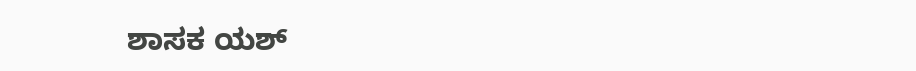ಶಾಸಕ ಯಶ್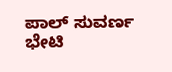ಪಾಲ್ ಸುವರ್ಣ ಭೇಟಿ